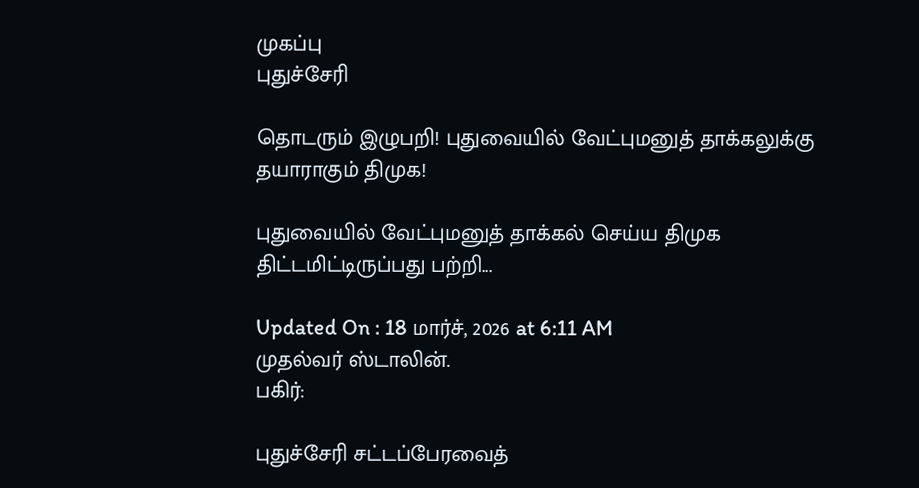முகப்பு
புதுச்சேரி

தொடரும் இழுபறி! புதுவையில் வேட்புமனுத் தாக்கலுக்கு தயாராகும் திமுக!

புதுவையில் வேட்புமனுத் தாக்கல் செய்ய திமுக திட்டமிட்டிருப்பது பற்றி...

Updated On : 18 மார்ச், 2026 at 6:11 AM
முதல்வர் ஸ்டாலின்.
பகிர்:

புதுச்சேரி சட்டப்பேரவைத்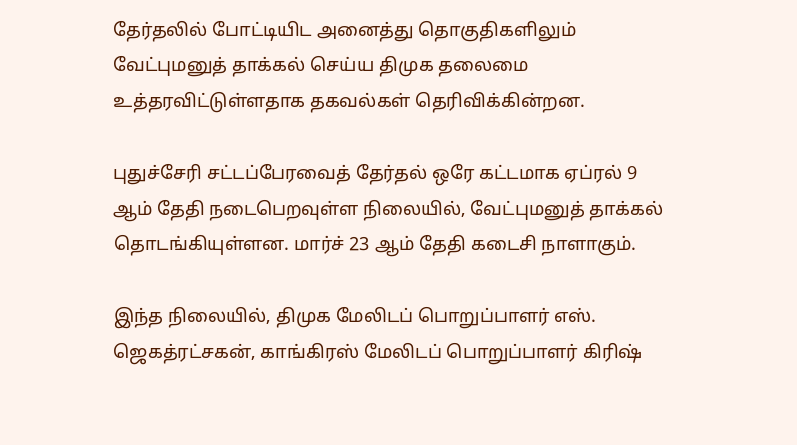தேர்தலில் போட்டியிட அனைத்து தொகுதிகளிலும் வேட்புமனுத் தாக்கல் செய்ய திமுக தலைமை உத்தரவிட்டுள்ளதாக தகவல்கள் தெரிவிக்கின்றன.

புதுச்சேரி சட்டப்பேரவைத் தேர்தல் ஒரே கட்டமாக ஏப்ரல் 9 ஆம் தேதி நடைபெறவுள்ள நிலையில், வேட்புமனுத் தாக்கல் தொடங்கியுள்ளன. மார்ச் 23 ஆம் தேதி கடைசி நாளாகும்.

இந்த நிலையில், திமுக மேலிடப் பொறுப்பாளர் எஸ். ஜெகத்ரட்சகன், காங்கிரஸ் மேலிடப் பொறுப்பாளர் கிரிஷ்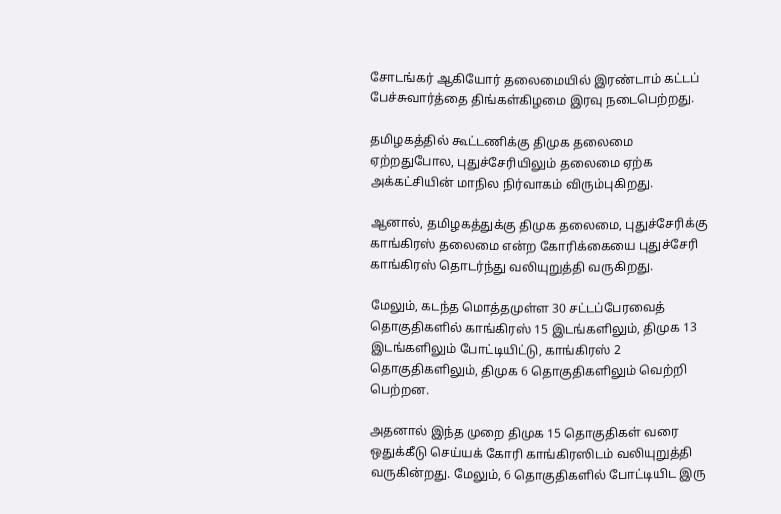சோடங்கர் ஆகியோர் தலைமையில் இரண்டாம் கட்டப் பேச்சுவார்த்தை திங்கள்கிழமை இரவு நடைபெற்றது.

தமிழகத்தில் கூட்டணிக்கு திமுக தலைமை ஏற்றதுபோல, புதுச்சேரியிலும் தலைமை ஏற்க அக்கட்சியின் மாநில நிர்வாகம் விரும்புகிறது.

ஆனால், தமிழகத்துக்கு திமுக தலைமை, புதுச்சேரிக்கு காங்கிரஸ் தலைமை என்ற கோரிக்கையை புதுச்சேரி காங்கிரஸ் தொடர்ந்து வலியுறுத்தி வருகிறது.

மேலும், கடந்த மொத்தமுள்ள 30 சட்டப்பேரவைத் தொகுதிகளில் காங்கிரஸ் 15 இடங்களிலும், திமுக 13 இடங்களிலும் போட்டியிட்டு, காங்கிரஸ் 2 தொகுதிகளிலும், திமுக 6 தொகுதிகளிலும் வெற்றி பெற்றன.

அதனால் இந்த முறை திமுக 15 தொகுதிகள் வரை ஒதுக்கீடு செய்யக் கோரி காங்கிரஸிடம் வலியுறுத்தி வருகின்றது. மேலும், 6 தொகுதிகளில் போட்டியிட இரு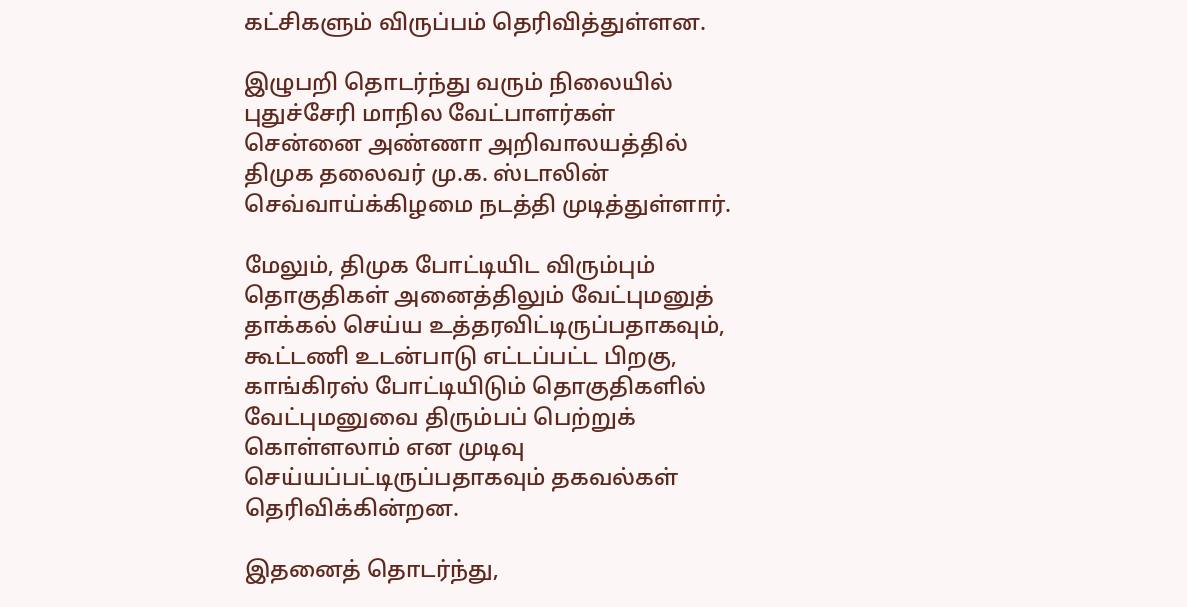கட்சிகளும் விருப்பம் தெரிவித்துள்ளன.

இழுபறி தொடர்ந்து வரும் நிலையில் புதுச்சேரி மாநில வேட்பாளர்கள் சென்னை அண்ணா அறிவாலயத்தில் திமுக தலைவர் மு.க. ஸ்டாலின் செவ்வாய்க்கிழமை நடத்தி முடித்துள்ளார்.

மேலும், திமுக போட்டியிட விரும்பும் தொகுதிகள் அனைத்திலும் வேட்புமனுத் தாக்கல் செய்ய உத்தரவிட்டிருப்பதாகவும், கூட்டணி உடன்பாடு எட்டப்பட்ட பிறகு, காங்கிரஸ் போட்டியிடும் தொகுதிகளில் வேட்புமனுவை திரும்பப் பெற்றுக் கொள்ளலாம் என முடிவு செய்யப்பட்டிருப்பதாகவும் தகவல்கள் தெரிவிக்கின்றன.

இதனைத் தொடர்ந்து,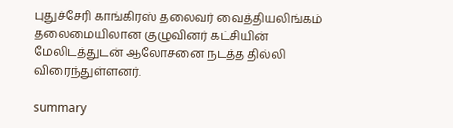புதுச்சேரி காங்கிரஸ் தலைவர் வைத்தியலிங்கம் தலைமையிலான குழுவினர் கட்சியின் மேலிடத்துடன் ஆலோசனை நடத்த தில்லி விரைந்துள்ளனர்.

summary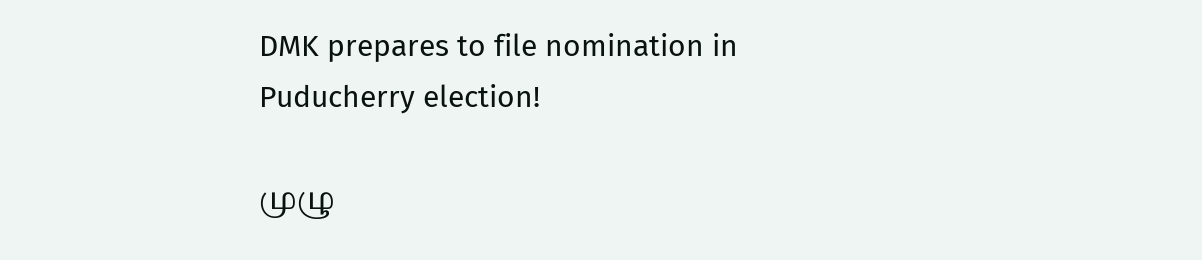DMK prepares to file nomination in Puducherry election!

முழு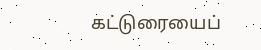கட்டுரையைப்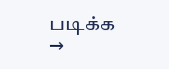படிக்க →